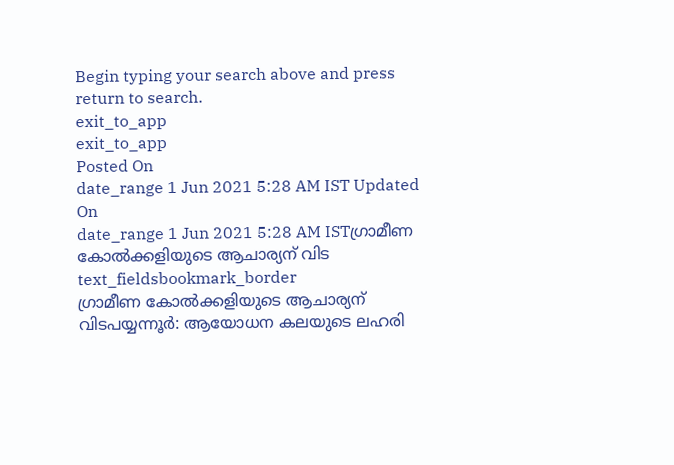Begin typing your search above and press return to search.
exit_to_app
exit_to_app
Posted On
date_range 1 Jun 2021 5:28 AM IST Updated On
date_range 1 Jun 2021 5:28 AM ISTഗ്രാമീണ കോൽക്കളിയുടെ ആചാര്യന് വിട
text_fieldsbookmark_border
ഗ്രാമീണ കോൽക്കളിയുടെ ആചാര്യന് വിടപയ്യന്നൂർ: ആയോധന കലയുടെ ലഹരി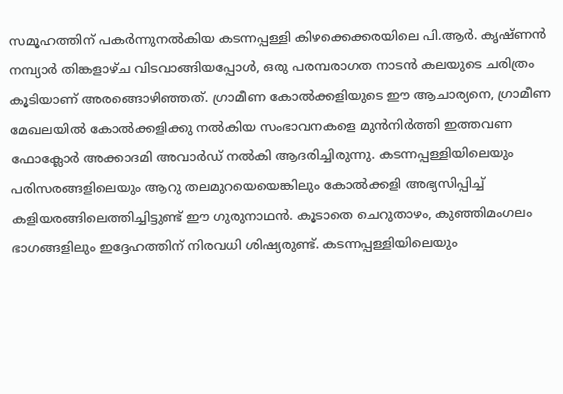സമൂഹത്തിന് പകർന്നുനൽകിയ കടന്നപ്പള്ളി കിഴക്കെക്കരയിലെ പി.ആർ. കൃഷ്ണൻ നമ്പ്യാർ തിങ്കളാഴ്ച വിടവാങ്ങിയപ്പോൾ, ഒരു പരമ്പരാഗത നാടൻ കലയുടെ ചരിത്രം കൂടിയാണ് അരങ്ങൊഴിഞ്ഞത്. ഗ്രാമീണ കോൽക്കളിയുടെ ഈ ആചാര്യനെ, ഗ്രാമീണ മേഖലയിൽ കോൽക്കളിക്കു നൽകിയ സംഭാവനകളെ മുൻനിർത്തി ഇത്തവണ ഫോക്ലോർ അക്കാദമി അവാർഡ് നൽകി ആദരിച്ചിരുന്നു. കടന്നപ്പള്ളിയിലെയും പരിസരങ്ങളിലെയും ആറു തലമുറയെയെങ്കിലും കോൽക്കളി അഭ്യസിപ്പിച്ച് കളിയരങ്ങിലെത്തിച്ചിട്ടുണ്ട് ഈ ഗുരുനാഥൻ. കൂടാതെ ചെറുതാഴം, കുഞ്ഞിമംഗലം ഭാഗങ്ങളിലും ഇദ്ദേഹത്തിന് നിരവധി ശിഷ്യരുണ്ട്. കടന്നപ്പള്ളിയിലെയും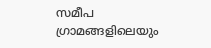സമീപ ഗ്രാമങ്ങളിലെയും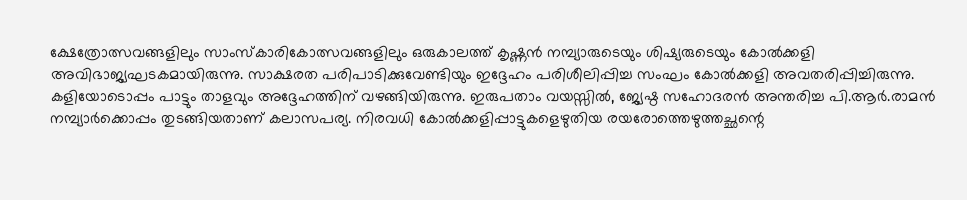ക്ഷേത്രോത്സവങ്ങളിലും സാംസ്കാരികോത്സവങ്ങളിലും ഒരുകാലത്ത് കൃഷ്ണൻ നമ്പ്യാരുടെയും ശിഷ്യരുടെയും കോൽക്കളി അവിഭാജ്യഘടകമായിരുന്നു. സാക്ഷരത പരിപാടിക്കുവേണ്ടിയും ഇദ്ദേഹം പരിശീലിപ്പിച്ച സംഘം കോൽക്കളി അവതരിപ്പിച്ചിരുന്നു. കളിയോടൊപ്പം പാട്ടും താളവും അദ്ദേഹത്തിന് വഴങ്ങിയിരുന്നു. ഇരുപതാം വയസ്സിൽ, ജ്യേഷ്ഠ സഹോദരൻ അന്തരിച്ച പി.ആർ.രാമൻ നമ്പ്യാർക്കൊപ്പം തുടങ്ങിയതാണ് കലാസപര്യ. നിരവധി കോൽക്കളിപ്പാട്ടുകളെഴുതിയ രയരോത്തെഴുത്തച്ഛന്റെ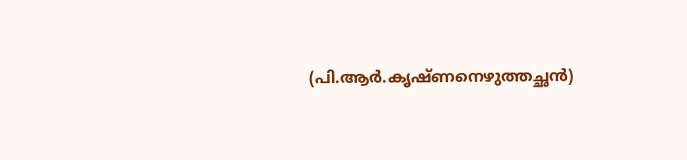(പി.ആർ.കൃഷ്ണനെഴുത്തച്ഛൻ)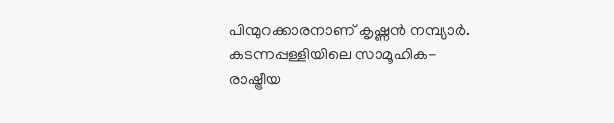പിന്മുറക്കാരനാണ് കൃഷ്ണൻ നമ്പ്യാർ. കടന്നപ്പള്ളിയിലെ സാമൂഹിക-രാഷ്ട്രീയ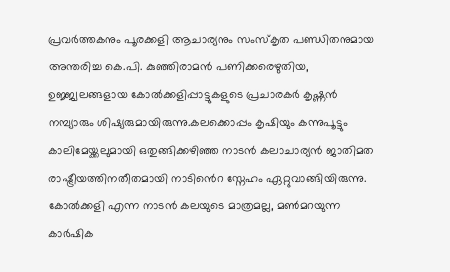പ്രവർത്തകനും പൂരക്കളി ആചാര്യനും സംസ്കൃത പണ്ഡിതനുമായ അന്തരിച്ച കെ.പി. കുഞ്ഞിരാമൻ പണിക്കരെഴുതിയ, ഉജ്ജ്വലങ്ങളായ കോൽക്കളിപ്പാട്ടുകളുടെ പ്രചാരകർ കൃഷ്ണൻ നമ്പ്യാരും ശിഷ്യരുമായിരുന്നു.കലക്കൊപ്പം കൃഷിയും കന്നുപൂട്ടും കാലിമേയ്ക്കലുമായി ഒതുങ്ങിക്കഴിഞ്ഞ നാടൻ കലാചാര്യൻ ജാതിമത രാഷ്ട്രീയത്തിനതീതമായി നാടിൻെറ സ്നേഹം ഏറ്റുവാങ്ങിയിരുന്നു. കോൽക്കളി എന്ന നാടൻ കലയുടെ മാത്രമല്ല, മൺമറയുന്ന കാർഷിക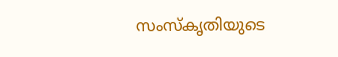സംസ്കൃതിയുടെ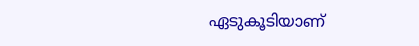ഏടുകൂടിയാണ്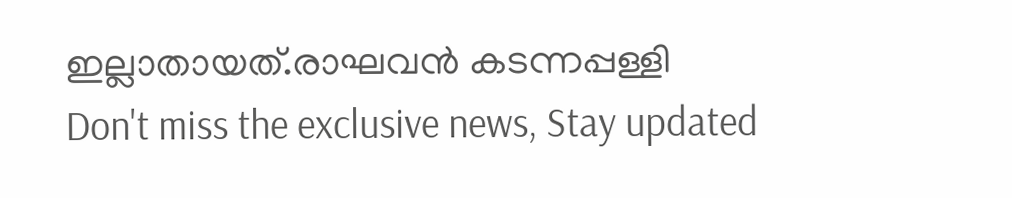ഇല്ലാതായത്.രാഘവൻ കടന്നപ്പള്ളി
Don't miss the exclusive news, Stay updated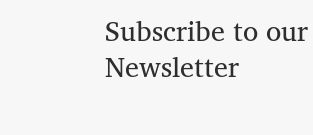Subscribe to our Newsletter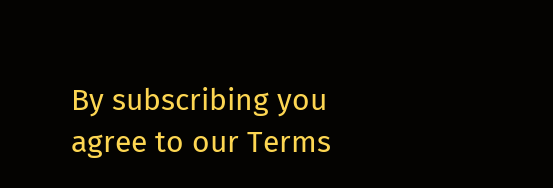By subscribing you agree to our Terms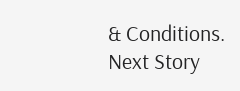& Conditions.
Next Story